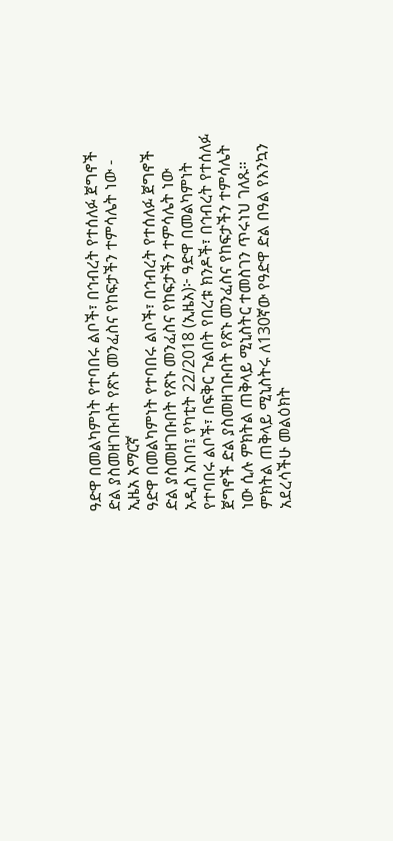ዓድዋ በመልካምነት የተባበሩ ልቦች፣ በኅብረት የተሰለፉ ጀግኖች ድል ያስመዘገቡበት የጽኑ መንፈስና የከፍታችን ተምሳሌት ነው - ኢዜአ አማርኛ
ዓድዋ በመልካምነት የተባበሩ ልቦች፣ በኅብረት የተሰለፉ ጀግኖች ድል ያስመዘገቡበት የጽኑ መንፈስና የከፍታችን ተምሳሌት ነው
አዲስ አበባ፤ የካቲት 22/2018 (ኢዜአ)፦ ዓድዋ በመልካምነት የተባበሩ ልቦች፣ በፍቅር ጉልበት የበረቱ ክንዶች፣ በኅብረት የተሰለፉ ጀግኖች ድል ያስመዘገቡበት የጽኑ መንፈስና የከፍታችን ተምሳሌት ነው ሲሉ ምክትል ጠቅላይ ሚኒስትር ተመስገን ጥሩነህ ገለጹ።
ምክትል ጠቅላይ ሚኒስትሩ ለ130ኛው የዓድዋ ድል በዓል የእንኳን አደረሳችሁ መልዕክት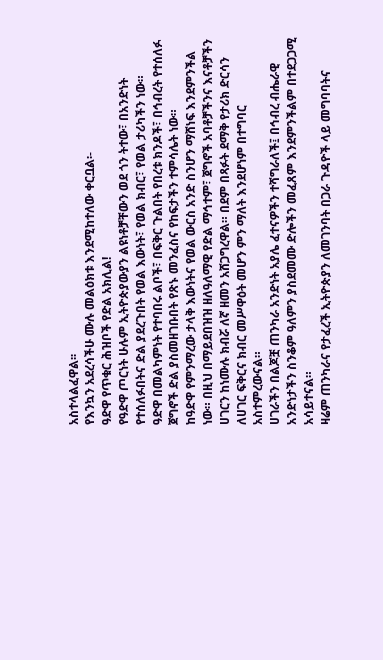አስተላልፈዋል፡፡
የእንኳን አደረሳችሁ ሙሉ መልዕክቱ እንደሚከተለው ቀርቧል፡-
ዓድዋ የጥቁር ሕዝቦች የድል አክሊል!
የዓድዋ ጦርነት ሁሉም ኢትዮጵያውያን ልዩነቶቻቸውን ወደ ጎን ትተው፣ በአንድነት የተሰለፉበትና ድል ያደረጉበት የወል እውነት፣ የወል ክብር፣ የወል ታሪካችን ነው።
ዓድዋ በመልካምነት የተባበሩ ልቦች፣ በፍቅር ጉልበት የበረቱ ክንዶች፣ በኅብረት የተሰለፉ ጀግኖች ድል ያስመዘገቡበት የጽኑ መንፈስና የከፍታችን ተምሳሌት ነው።
ከዓድዋ የምንማረው ታላቅ እውነትና የወል ውርስ አንድ ስንሆን ማሸነፍ እንደምንችል ነው። በዚህ በማይደበዝዝ ዘለዓለማዊ የድል ማኅተም፣ ጀግኖች አባቶቻችንና እናቶቻችን ሀገርን ከነሙሉ ክብሯ ለኛ ዘመን አሸጋግረዋል። በደም በጻፉት ደማቅ የታሪክ ድርሳን ለሀገር ፍቅርና ክብር መሥዋዕት መሆን ምን ማለት እንደሆነም በተግባር አስተምረውናል።
ሀገራችን በልጆቿ ጠንካራ አንድነት አያሌ ፈተናዎችን ተሻግራለች፤ በኅብረ ብሔራዊ አንድነታችን ስንቆም ዓለምን ያስደመሙ ድሎችን መፈጸም እንደምንችልም በተደጋጋሚ አሳይተናል።
ዛሬም ጠንካራና የታፈረች ኢትዮጵያን ለመገንባት በጋራ ጉዳዮች ላይ መግባባትና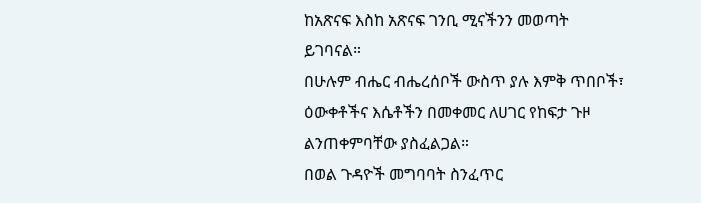ከአጽናፍ እስከ አጽናፍ ገንቢ ሚናችንን መወጣት ይገባናል።
በሁሉም ብሔር ብሔረሰቦች ውስጥ ያሉ እምቅ ጥበቦች፣ ዕውቀቶችና እሴቶችን በመቀመር ለሀገር የከፍታ ጉዞ ልንጠቀምባቸው ያስፈልጋል።
በወል ጉዳዮች መግባባት ስንፈጥር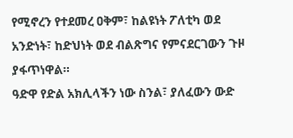የሚኖረን የተደመረ ዐቅም፣ ከልዩነት ፖለቲካ ወደ አንድነት፣ ከድህነት ወደ ብልጽግና የምናደርገውን ጉዞ ያፋጥነዋል።
ዓድዋ የድል አክሊላችን ነው ስንል፣ ያለፈውን ውድ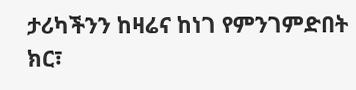ታሪካችንን ከዛሬና ከነገ የምንገምድበት ክር፣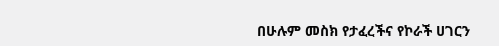በሁሉም መስክ የታፈረችና የኮራች ሀገርን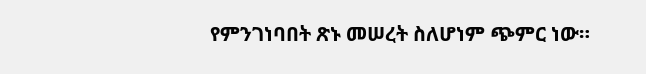የምንገነባበት ጽኑ መሠረት ስለሆነም ጭምር ነው።